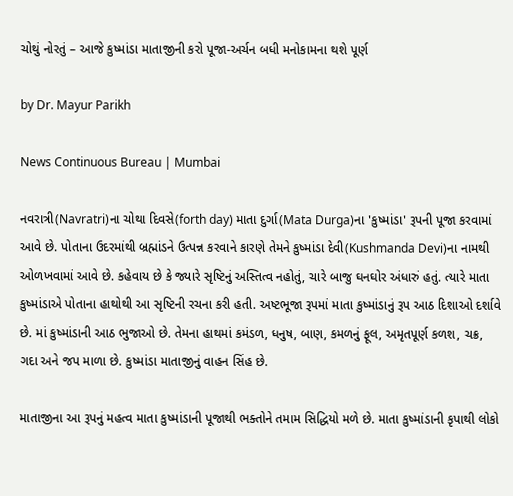ચોથું નોરતું – આજે કુષ્માંડા માતાજીની કરો પૂજા-અર્ચન બધી મનોકામના થશે પૂર્ણ

by Dr. Mayur Parikh

News Continuous Bureau | Mumbai

નવરાત્રી(Navratri)ના ચોથા દિવસે(forth day) માતા દુર્ગા(Mata Durga)ના 'કુષ્માંડા' રૂપની પૂજા કરવામાં આવે છે. પોતાના ઉદરમાંથી બ્રહ્માંડને ઉત્પન્ન કરવાને કારણે તેમને કુષ્માંડા દેવી(Kushmanda Devi)ના નામથી ઓળખવામાં આવે છે. કહેવાય છે કે જ્યારે સૃષ્ટિનું અસ્તિત્વ નહોતું, ચારે બાજુ ઘનઘોર અંધારું હતું. ત્યારે માતા કુષ્માંડાએ પોતાના હાથોથી આ સૃષ્ટિની રચના કરી હતી. અષ્ટભૂજા રૂપમાં માતા કુષ્માંડાનું રૂપ આઠ દિશાઓ દર્શાવે છે. માં કુષ્માંડાની આઠ ભુજાઓ છે. તેમના હાથમાં કમંડળ, ધનુષ, બાણ, કમળનું ફૂલ, અમૃતપૂર્ણ કળશ, ચક્ર, ગદા અને જપ માળા છે. કુષ્માંડા માતાજીનું વાહન સિંહ છે.

માતાજીના આ રૂપનું મહત્વ માતા કુષ્માંડાની પૂજાથી ભક્તોને તમામ સિદ્ધિયો મળે છે. માતા કુષ્માંડાની કૃપાથી લોકો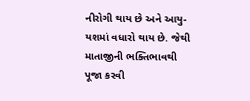નીરોગી થાય છે અને આયુ-યશમાં વધારો થાય છે. જેથી માતાજીની ભક્તિભાવથી પૂજા કરવી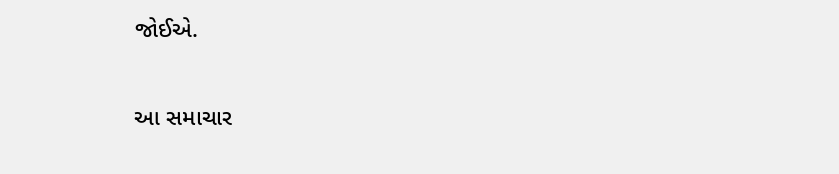જોઈએ.

આ સમાચાર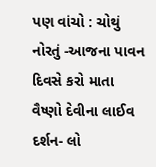પણ વાંચો : ચોથું નોરતું -આજના પાવન દિવસે કરો માતા વૈષ્ણો દેવીના લાઈવ દર્શન- લો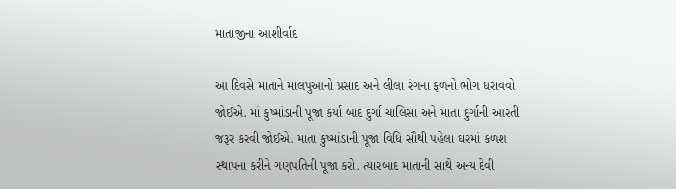માતાજીના આશીર્વાદ

આ દિવસે માતાને માલપુઆનો પ્રસાદ અને લીલા રંગના ફળનો ભોગ ધરાવવો જોઈએ. માં કુષ્માંડાની પૂજા કર્યા બાદ દુર્ગા ચાલિસા અને માતા દુર્ગાની આરતી જરૂર કરવી જોઈએ. માતા કુષ્માંડાની પૂજા વિધિ સૌથી પહેલા ઘરમાં કળશ સ્થાપના કરીને ગણપતિની પૂજા કરો. ત્યારબાદ માતાની સાથે અન્ય દેવી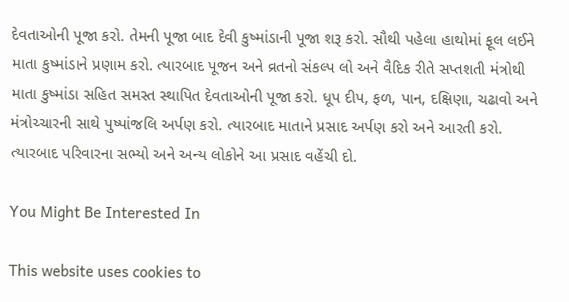દેવતાઓની પૂજા કરો. તેમની પૂજા બાદ દેવી કુષ્માંડાની પૂજા શરૂ કરો. સૌથી પહેલા હાથોમાં ફૂલ લઈને માતા કુષ્માંડાને પ્રણામ કરો. ત્યારબાદ પૂજન અને વ્રતનો સંકલ્પ લો અને વૈદિક રીતે સપ્તશતી મંત્રોથી માતા કુષ્માંડા સહિત સમસ્ત સ્થાપિત દેવતાઓની પૂજા કરો. ધૂપ દીપ, ફળ, પાન, દક્ષિણા, ચઢાવો અને મંત્રોચ્ચારની સાથે પુષ્પાંજલિ અર્પણ કરો. ત્યારબાદ માતાને પ્રસાદ અર્પણ કરો અને આરતી કરો. ત્યારબાદ પરિવારના સભ્યો અને અન્ય લોકોને આ પ્રસાદ વહેંચી દો.

You Might Be Interested In

This website uses cookies to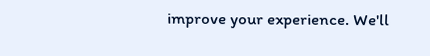improve your experience. We'll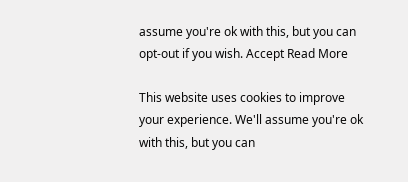assume you're ok with this, but you can opt-out if you wish. Accept Read More

This website uses cookies to improve your experience. We'll assume you're ok with this, but you can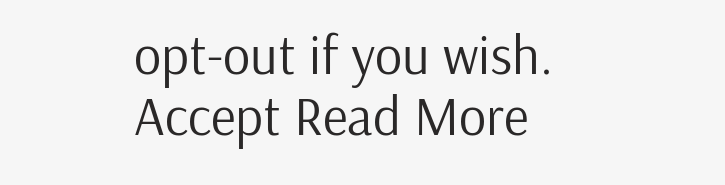opt-out if you wish. Accept Read More